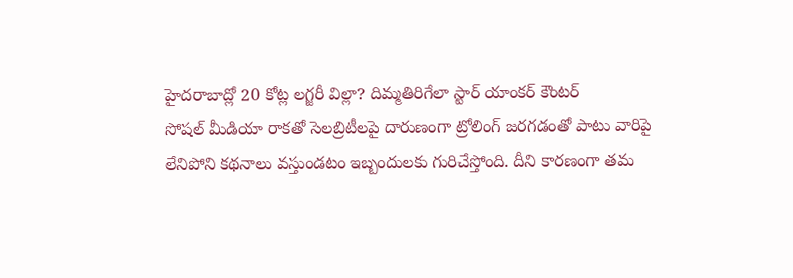హైదరాబాద్లో 20 కోట్ల లగ్జరీ విల్లా? దిమ్మతిరిగేలా స్టార్ యాంకర్ కౌంటర్
సోషల్ మీడియా రాకతో సెలబ్రిటీలపై దారుణంగా ట్రోలింగ్ జరగడంతో పాటు వారిపై లేనిపోని కథనాలు వస్తుండటం ఇబ్బందులకు గురిచేస్తోంది. దీని కారణంగా తమ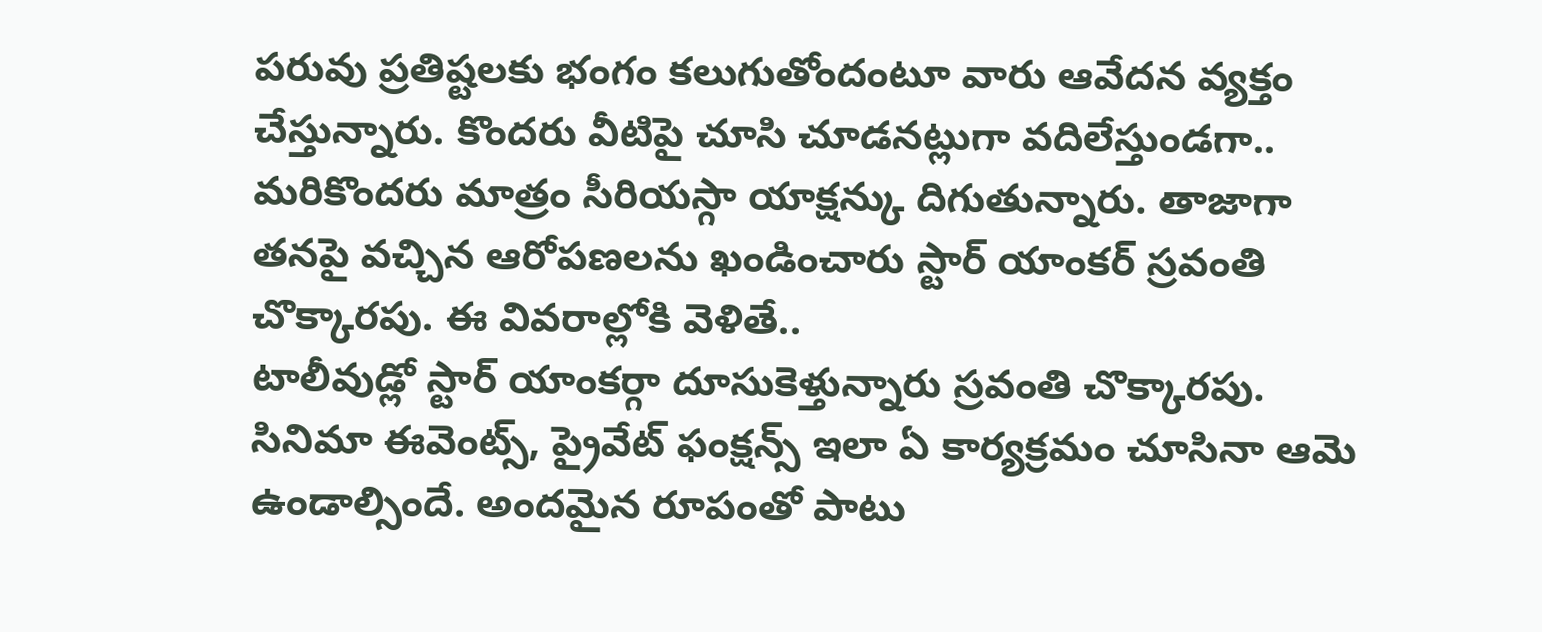పరువు ప్రతిష్టలకు భంగం కలుగుతోందంటూ వారు ఆవేదన వ్యక్తం చేస్తున్నారు. కొందరు వీటిపై చూసి చూడనట్లుగా వదిలేస్తుండగా.. మరికొందరు మాత్రం సీరియస్గా యాక్షన్కు దిగుతున్నారు. తాజాగా తనపై వచ్చిన ఆరోపణలను ఖండించారు స్టార్ యాంకర్ స్రవంతి చొక్కారపు. ఈ వివరాల్లోకి వెళితే..
టాలీవుడ్లో స్టార్ యాంకర్గా దూసుకెళ్తున్నారు స్రవంతి చొక్కారపు. సినిమా ఈవెంట్స్, ప్రైవేట్ ఫంక్షన్స్ ఇలా ఏ కార్యక్రమం చూసినా ఆమె ఉండాల్సిందే. అందమైన రూపంతో పాటు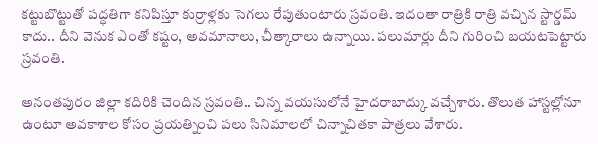కట్టుబొట్టుతో పద్ధతిగా కనిపిస్తూ కుర్రాళ్లకు సెగలు రేపుతుంటారు స్రవంతి. ఇదంతా రాత్రికి రాత్రి వచ్చిన స్టార్డమ్ కాదు.. దీని వెనుక ఎంతో కష్టం, అవమానాలు, చీత్కారాలు ఉన్నాయి. పలుమార్లు దీని గురించి బయటపెట్టారు స్రవంతి.

అనంతపురం జిల్లా కదిరికి చెందిన స్రవంతి.. చిన్న వయసులోనే హైదరాబాద్కు వచ్చేశారు. తొలుత హాస్టల్లోనూ ఉంటూ అవకాశాల కోసం ప్రయత్నించి పలు సినిమాలలో చిన్నాచితకా పాత్రలు వేశారు.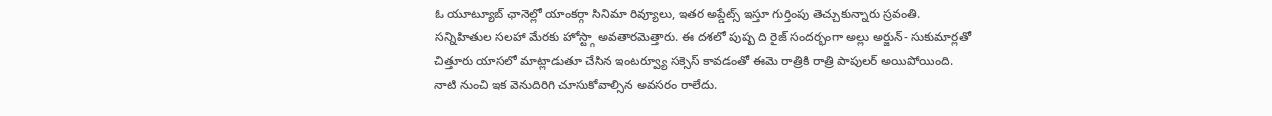ఓ యూట్యూబ్ ఛానెల్లో యాంకర్గా సినిమా రివ్యూలు, ఇతర అప్డేట్స్ ఇస్తూ గుర్తింపు తెచ్చుకున్నారు స్రవంతి. సన్నిహితుల సలహా మేరకు హోస్ట్గా అవతారమెత్తారు. ఈ దశలో పుష్ప ది రైజ్ సందర్భంగా అల్లు అర్జున్- సుకుమార్లతో చిత్తూరు యాసలో మాట్లాడుతూ చేసిన ఇంటర్వ్యూ సక్సెస్ కావడంతో ఈమె రాత్రికి రాత్రి పాపులర్ అయిపోయింది. నాటి నుంచి ఇక వెనుదిరిగి చూసుకోవాల్సిన అవసరం రాలేదు.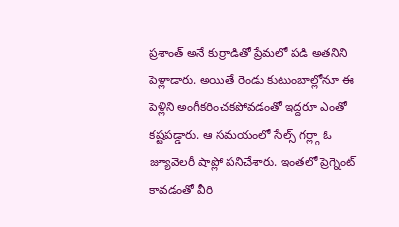ప్రశాంత్ అనే కుర్రాడితో ప్రేమలో పడి అతనిని పెళ్లాడారు. అయితే రెండు కుటుంబాల్లోనూ ఈ పెళ్లిని అంగీకరించకపోవడంతో ఇద్దరూ ఎంతో కష్టపడ్డారు. ఆ సమయంలో సేల్స్ గర్ల్గా ఓ జ్యూవెలరీ షాప్లో పనిచేశారు. ఇంతలో ప్రెగ్నెంట్ కావడంతో వీరి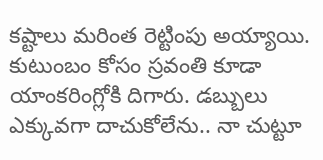కష్టాలు మరింత రెట్టింపు అయ్యాయి. కుటుంబం కోసం స్రవంతి కూడా యాంకరింగ్లోకి దిగారు. డబ్బులు ఎక్కువగా దాచుకోలేను.. నా చుట్టూ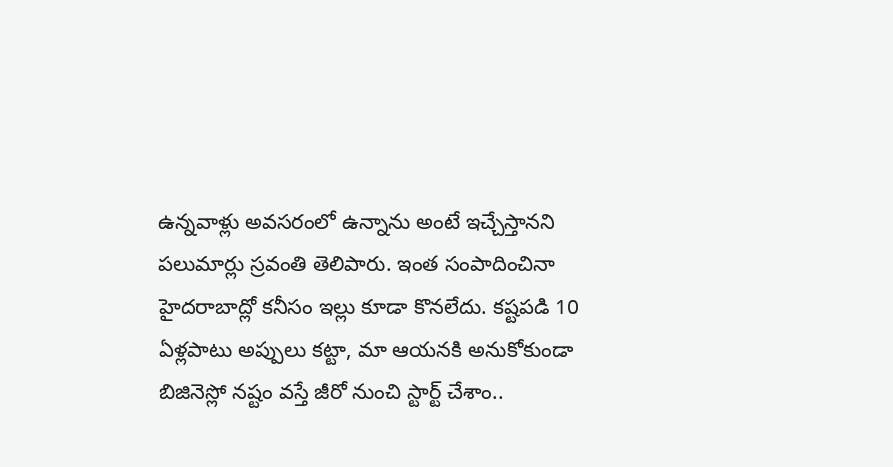ఉన్నవాళ్లు అవసరంలో ఉన్నాను అంటే ఇచ్చేస్తానని పలుమార్లు స్రవంతి తెలిపారు. ఇంత సంపాదించినా హైదరాబాద్లో కనీసం ఇల్లు కూడా కొనలేదు. కష్టపడి 10 ఏళ్లపాటు అప్పులు కట్టా, మా ఆయనకి అనుకోకుండా బిజినెస్లో నష్టం వస్తే జీరో నుంచి స్టార్ట్ చేశాం..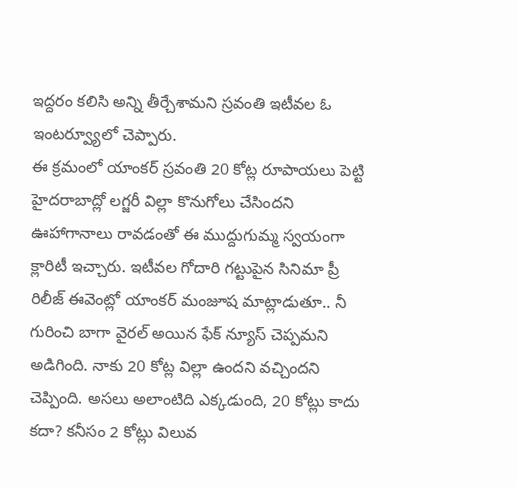ఇద్దరం కలిసి అన్ని తీర్చేశామని స్రవంతి ఇటీవల ఓ ఇంటర్వ్యూలో చెప్పారు.
ఈ క్రమంలో యాంకర్ స్రవంతి 20 కోట్ల రూపాయలు పెట్టి హైదరాబాద్లో లగ్జరీ విల్లా కొనుగోలు చేసిందని ఊహాగానాలు రావడంతో ఈ ముద్దుగుమ్మ స్వయంగా క్లారిటీ ఇచ్చారు. ఇటీవల గోదారి గట్టుపైన సినిమా ప్రీ రిలీజ్ ఈవెంట్లో యాంకర్ మంజూష మాట్లాడుతూ.. నీ గురించి బాగా వైరల్ అయిన ఫేక్ న్యూస్ చెప్పమని అడిగింది. నాకు 20 కోట్ల విల్లా ఉందని వచ్చిందని చెప్పింది. అసలు అలాంటిది ఎక్కడుంది, 20 కోట్లు కాదు కదా? కనీసం 2 కోట్లు విలువ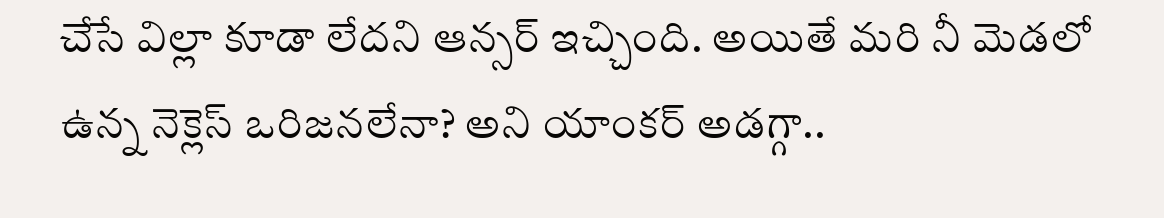చేసే విల్లా కూడా లేదని ఆన్సర్ ఇచ్చింది. అయితే మరి నీ మెడలో ఉన్న నెక్లెస్ ఒరిజనలేనా? అని యాంకర్ అడగ్గా..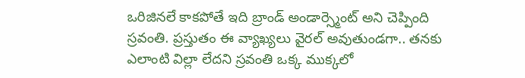ఒరిజినలే కాకపోతే ఇది బ్రాండ్ అండార్స్మెంట్ అని చెప్పింది స్రవంతి. ప్రస్తుతం ఈ వ్యాఖ్యలు వైరల్ అవుతుండగా.. తనకు ఎలాంటి విల్లా లేదని స్రవంతి ఒక్క ముక్కలో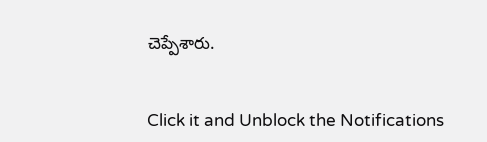చెప్పేశారు.


Click it and Unblock the Notifications